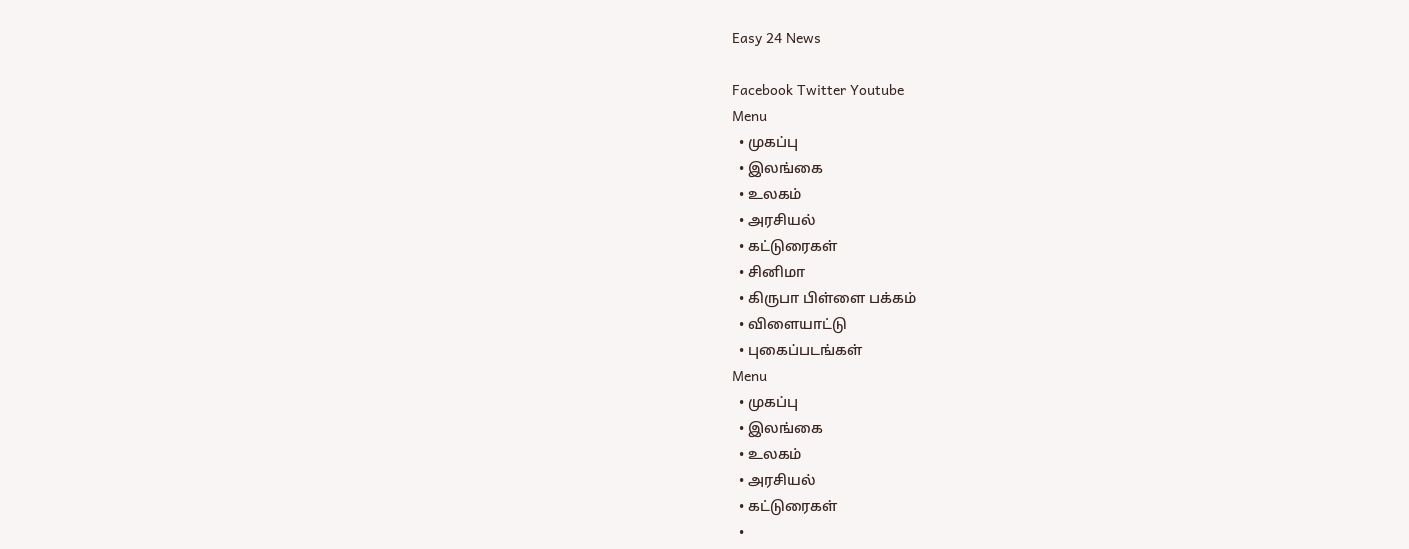Easy 24 News

Facebook Twitter Youtube
Menu
  • முகப்பு
  • இலங்கை
  • உலகம்
  • அரசியல்
  • கட்டுரைகள்
  • சினிமா
  • கிருபா பிள்ளை பக்கம்
  • விளையாட்டு
  • புகைப்படங்கள்
Menu
  • முகப்பு
  • இலங்கை
  • உலகம்
  • அரசியல்
  • கட்டுரைகள்
  •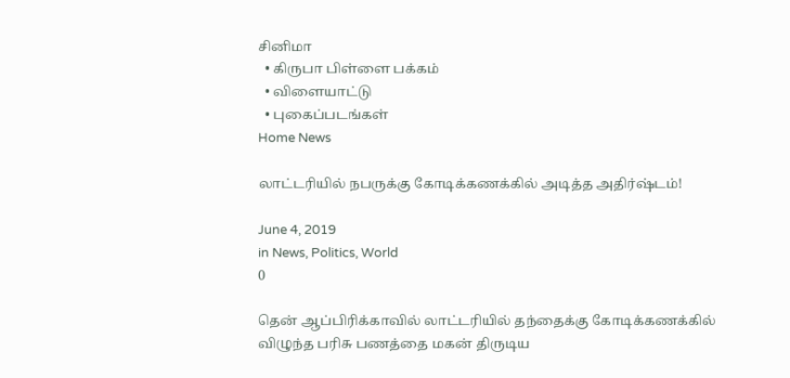சினிமா
  • கிருபா பிள்ளை பக்கம்
  • விளையாட்டு
  • புகைப்படங்கள்
Home News

லாட்டரியில் நபருக்கு கோடிக்கணக்கில் அடித்த அதிர்ஷ்டம்!

June 4, 2019
in News, Politics, World
0

தென் ஆப்பிரிக்காவில் லாட்டரியில் தந்தைக்கு கோடிக்கணக்கில் விழுந்த பரிசு பணத்தை மகன் திருடிய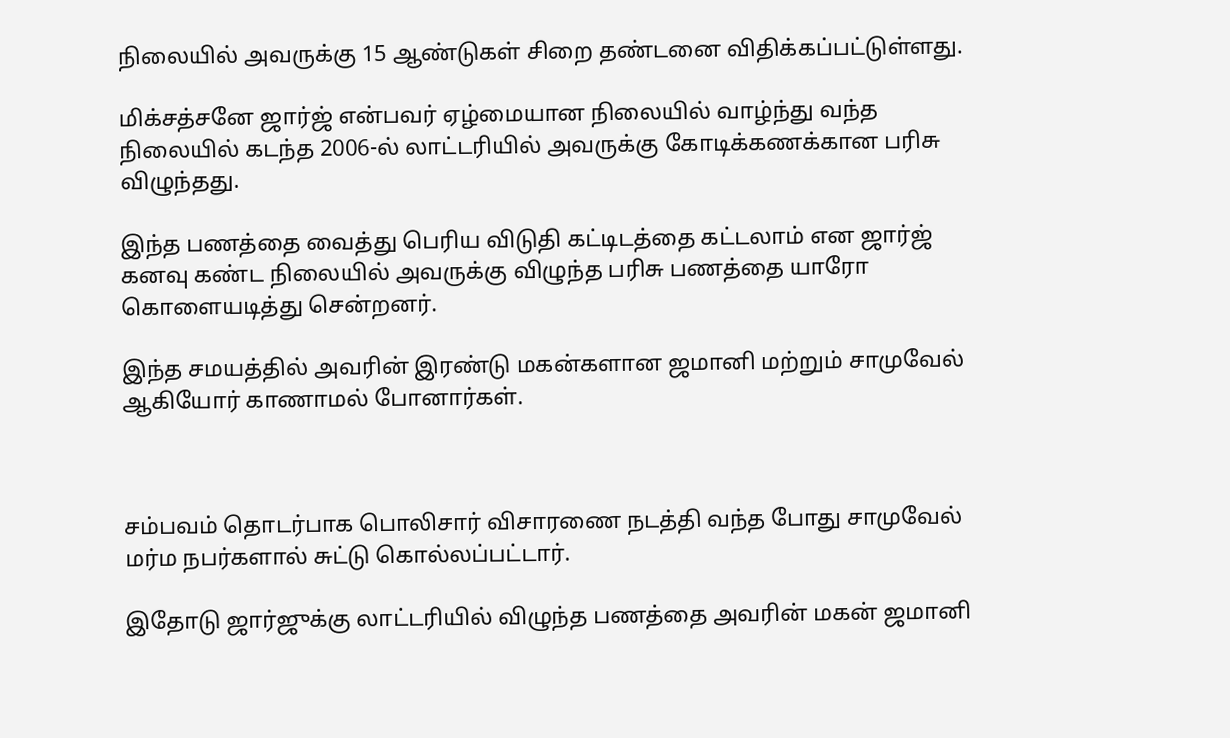நிலையில் அவருக்கு 15 ஆண்டுகள் சிறை தண்டனை விதிக்கப்பட்டுள்ளது.

மிக்சத்சனே ஜார்ஜ் என்பவர் ஏழ்மையான நிலையில் வாழ்ந்து வந்த நிலையில் கடந்த 2006-ல் லாட்டரியில் அவருக்கு கோடிக்கணக்கான பரிசு விழுந்தது.

இந்த பணத்தை வைத்து பெரிய விடுதி கட்டிடத்தை கட்டலாம் என ஜார்ஜ் கனவு கண்ட நிலையில் அவருக்கு விழுந்த பரிசு பணத்தை யாரோ கொளையடித்து சென்றனர்.

இந்த சமயத்தில் அவரின் இரண்டு மகன்களான ஜமானி மற்றும் சாமுவேல் ஆகியோர் காணாமல் போனார்கள்.



சம்பவம் தொடர்பாக பொலிசார் விசாரணை நடத்தி வந்த போது சாமுவேல் மர்ம நபர்களால் சுட்டு கொல்லப்பட்டார்.

இதோடு ஜார்ஜுக்கு லாட்டரியில் விழுந்த பணத்தை அவரின் மகன் ஜமானி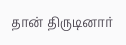தான் திருடினார்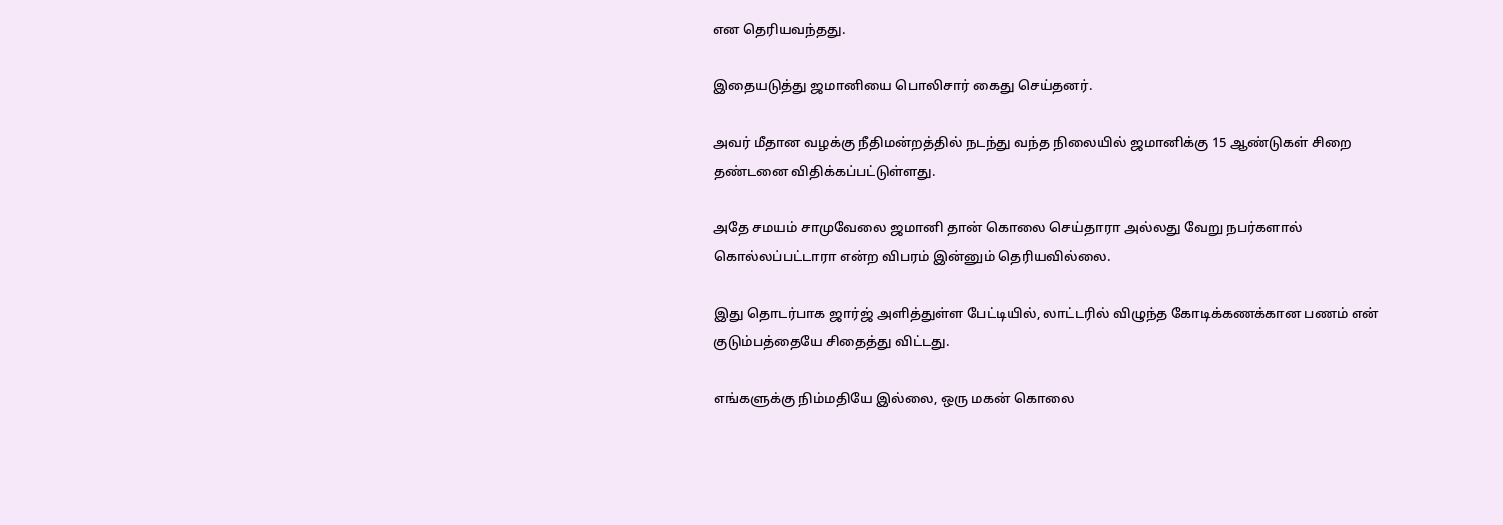என தெரியவந்தது.

இதையடுத்து ஜமானியை பொலிசார் கைது செய்தனர்.

அவர் மீதான வழக்கு நீதிமன்றத்தில் நடந்து வந்த நிலையில் ஜமானிக்கு 15 ஆண்டுகள் சிறை தண்டனை விதிக்கப்பட்டுள்ளது.

அதே சமயம் சாமுவேலை ஜமானி தான் கொலை செய்தாரா அல்லது வேறு நபர்களால் கொல்லப்பட்டாரா என்ற விபரம் இன்னும் தெரியவில்லை.

இது தொடர்பாக ஜார்ஜ் அளித்துள்ள பேட்டியில், லாட்டரில் விழுந்த கோடிக்கணக்கான பணம் என் குடும்பத்தையே சிதைத்து விட்டது.

எங்களுக்கு நிம்மதியே இல்லை, ஒரு மகன் கொலை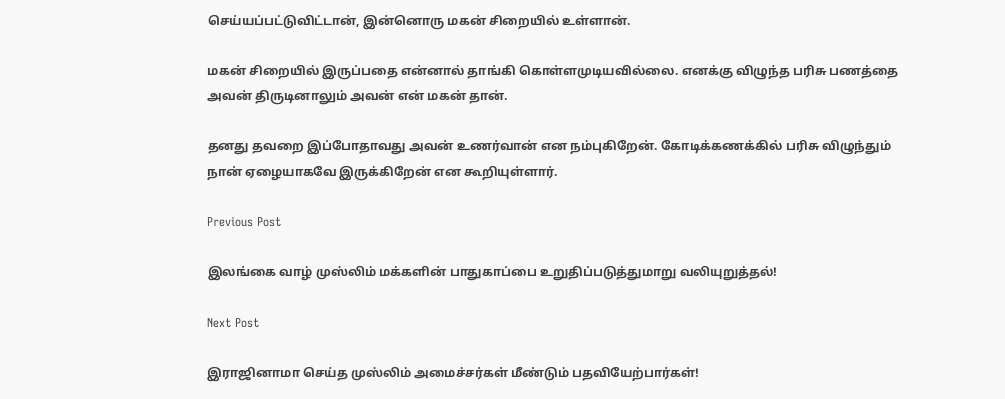செய்யப்பட்டுவிட்டான், இன்னொரு மகன் சிறையில் உள்ளான்.

மகன் சிறையில் இருப்பதை என்னால் தாங்கி கொள்ளமுடியவில்லை. எனக்கு விழுந்த பரிசு பணத்தை அவன் திருடினாலும் அவன் என் மகன் தான்.

தனது தவறை இப்போதாவது அவன் உணர்வான் என நம்புகிறேன். கோடிக்கணக்கில் பரிசு விழுந்தும் நான் ஏழையாகவே இருக்கிறேன் என கூறியுள்ளார்.

Previous Post

இலங்கை வாழ் முஸ்லிம் மக்களின் பாதுகாப்பை உறுதிப்படுத்துமாறு வலியுறுத்தல்!

Next Post

இராஜினாமா செய்த முஸ்லிம் அமைச்சர்கள் மீண்டும் பதவியேற்பார்கள்!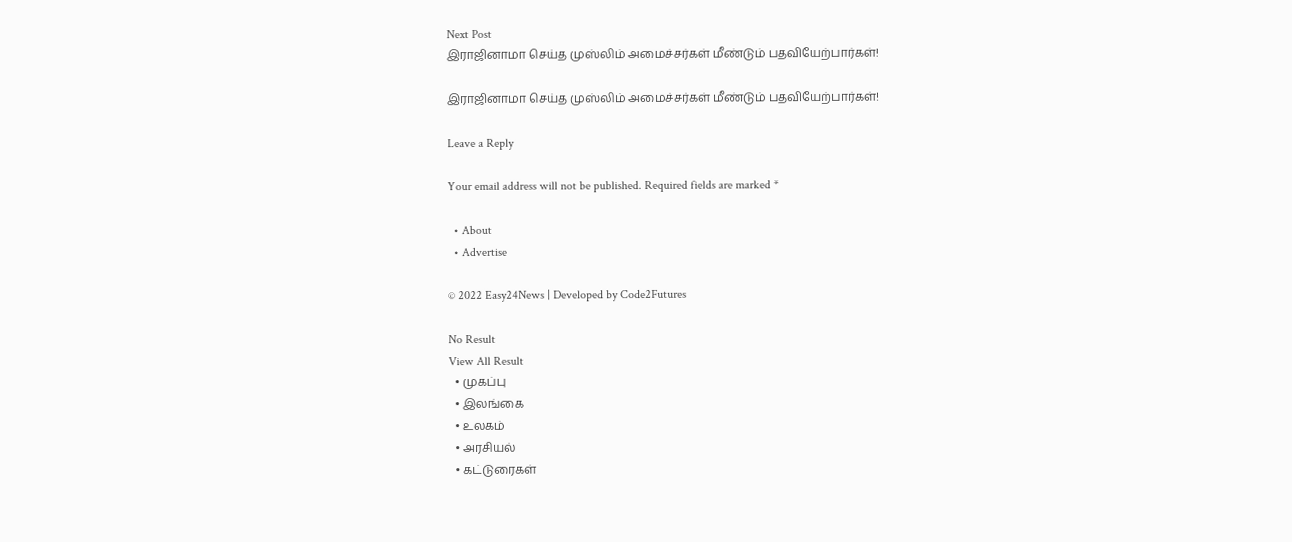Next Post
இராஜினாமா செய்த முஸ்லிம் அமைச்சர்கள் மீண்டும் பதவியேற்பார்கள்!

இராஜினாமா செய்த முஸ்லிம் அமைச்சர்கள் மீண்டும் பதவியேற்பார்கள்!

Leave a Reply

Your email address will not be published. Required fields are marked *

  • About
  • Advertise

© 2022 Easy24News | Developed by Code2Futures

No Result
View All Result
  • முகப்பு
  • இலங்கை
  • உலகம்
  • அரசியல்
  • கட்டுரைகள்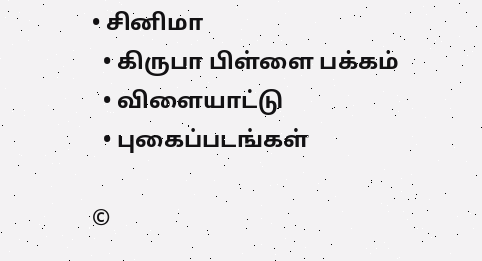• சினிமா
  • கிருபா பிள்ளை பக்கம்
  • விளையாட்டு
  • புகைப்படங்கள்

©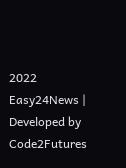2022 Easy24News | Developed by Code2Futures